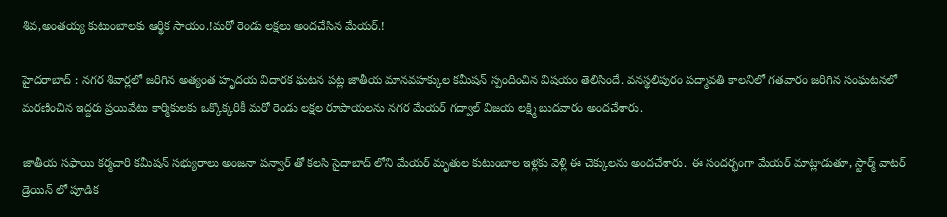శివ,అంతయ్య కుటుంబాలకు ఆర్థిక సాయం.!మరో రెండు లక్షలు అందచేసిన మేయర్.!

హైదరాబాద్ : నగర శివార్లలో జరిగిన అత్యంత హృదయ విదారక ఘటన పట్ల జాతీయ మానవహక్కుల కమీషన్ స్పందించిన విషయం తెలిసిందే. వనస్థలిపురం పద్మావతి కాలనిలో గతవారం జరిగిన సంఘటనలో మరణించిన ఇద్దరు ప్రయివేటు కార్మికులకు ఒక్కొక్కరికీ మరో రెండు లక్షల రూపాయలను నగర మేయర్ గద్వాల్ విజయ లక్ష్మి బుదవారం అందచేశారు.

జాతీయ సఫాయి కర్మచారి కమీషన్ సభ్యురాలు అంజనా పన్వార్ తో కలసి సైదాబాద్ లోని మేయర్ మృతుల కుటుంబాల ఇళ్లకు వెళ్లి ఈ చెక్కులను అందచేశారు. ఈ సందర్భంగా మేయర్ మాట్లాడుతూ, స్టార్మ్ వాటర్ డ్రెయిన్ లో పూడిక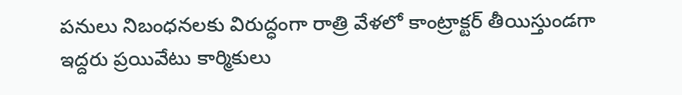పనులు నిబంధనలకు విరుద్ధంగా రాత్రి వేళలో కాంట్రాక్టర్ తీయిస్తుండగా ఇద్దరు ప్రయివేటు కార్మికులు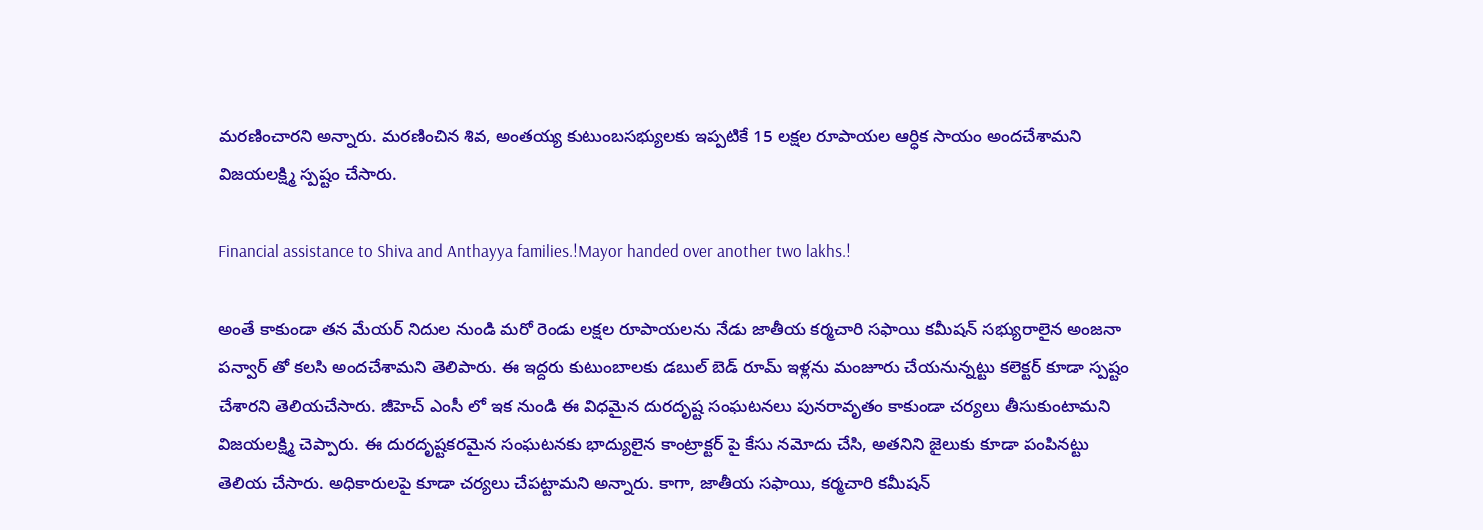మరణించారని అన్నారు. మరణించిన శివ, అంతయ్య కుటుంబసభ్యులకు ఇప్పటికే 15 లక్షల రూపాయల ఆర్ధిక సాయం అందచేశామని విజయలక్ష్మి స్పష్టం చేసారు.

Financial assistance to Shiva and Anthayya families.!Mayor handed over another two lakhs.!

అంతే కాకుండా తన మేయర్ నిదుల నుండి మరో రెండు లక్షల రూపాయలను నేడు జాతీయ కర్మచారి సఫాయి కమీషన్ సభ్యురాలైన అంజనా పన్వార్ తో కలసి అందచేశామని తెలిపారు. ఈ ఇద్దరు కుటుంబాలకు డబుల్ బెడ్ రూమ్ ఇళ్లను మంజూరు చేయనున్నట్టు కలెక్టర్ కూడా స్పష్టం చేశారని తెలియచేసారు. జీహెచ్ ఎంసీ లో ఇక నుండి ఈ విధమైన దురదృష్ట సంఘటనలు పునరావృతం కాకుండా చర్యలు తీసుకుంటామని విజయలక్ష్మి చెప్పారు. ఈ దురదృష్టకరమైన సంఘటనకు భాద్యులైన కాంట్రాక్టర్ పై కేసు నమోదు చేసి, అతనిని జైలుకు కూడా పంపినట్టు తెలియ చేసారు. అధికారులపై కూడా చర్యలు చేపట్టామని అన్నారు. కాగా, జాతీయ సఫాయి, కర్మచారి కమీషన్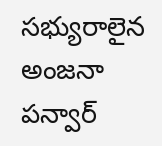సభ్యురాలైన అంజనా పన్వార్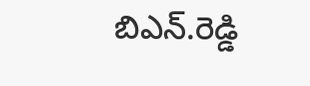బిఎన్.రెడ్డి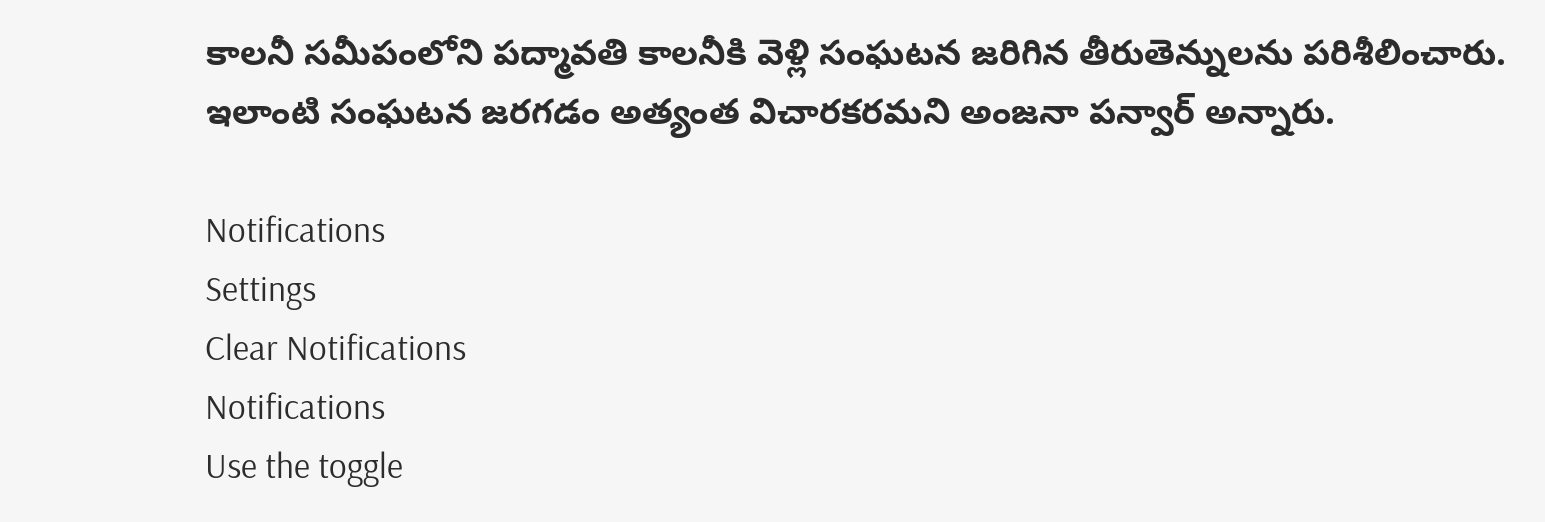కాలనీ సమీపంలోని పద్మావతి కాలనీకి వెళ్లి సంఘటన జరిగిన తీరుతెన్నులను పరిశీలించారు. ఇలాంటి సంఘటన జరగడం అత్యంత విచారకరమని అంజనా పన్వార్ అన్నారు.

Notifications
Settings
Clear Notifications
Notifications
Use the toggle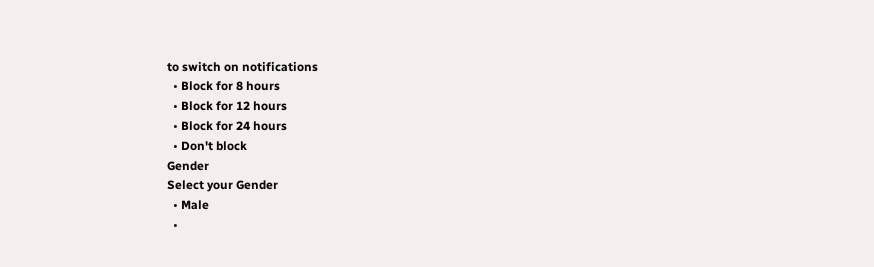to switch on notifications
  • Block for 8 hours
  • Block for 12 hours
  • Block for 24 hours
  • Don't block
Gender
Select your Gender
  • Male
  •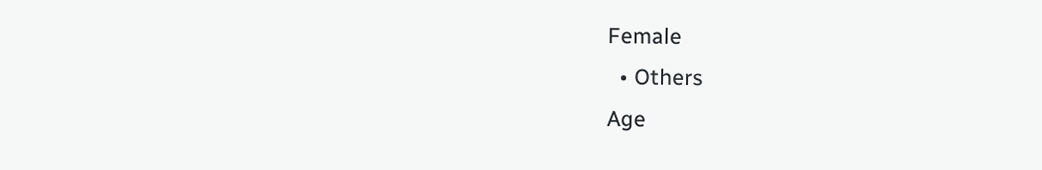Female
  • Others
Age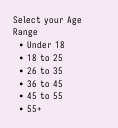Select your Age Range
  • Under 18
  • 18 to 25
  • 26 to 35
  • 36 to 45
  • 45 to 55
  • 55+